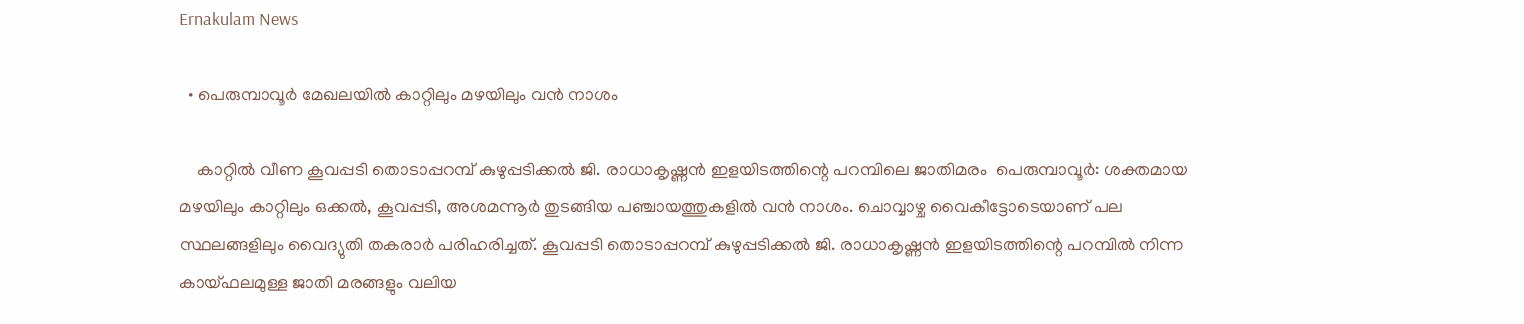Ernakulam News

  • പെരുമ്പാവൂര്‍ മേഖലയില്‍ കാറ്റിലും മഴയിലും വന്‍ നാശം

    കാറ്റില്‍ വീണ കൂവപ്പടി തൊടാപ്പറമ്പ് കുഴുപ്പടിക്കല്‍ ജി. രാധാകൃഷ്ണന്‍ ഇളയിടത്തിന്റെ പറമ്പിലെ ജാതിമരം  പെരുമ്പാവൂര്‍: ശക്തമായ മഴയിലും കാറ്റിലും ഒക്കല്‍, കൂവപ്പടി, അശമന്നൂര്‍ തുടങ്ങിയ പഞ്ചായത്തുകളില്‍ വന്‍ നാശം. ചൊവ്വാഴ്ച വൈകീട്ടോടെയാണ് പല സ്ഥലങ്ങളിലും വൈദ്യുതി തകരാര്‍ പരിഹരിച്ചത്. കൂവപ്പടി തൊടാപ്പറമ്പ് കുഴുപ്പടിക്കല്‍ ജി. രാധാകൃഷ്ണന്‍ ഇളയിടത്തിന്റെ പറമ്പില്‍ നിന്ന കായ്ഫലമുള്ള ജാതി മരങ്ങളും വലിയ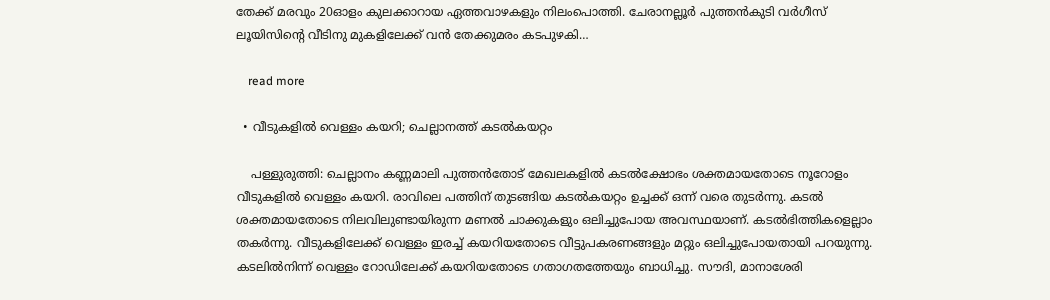തേക്ക് മരവും 20ഓളം കുലക്കാറായ ഏത്തവാഴകളും നിലംപൊത്തി. ചേരാനല്ലൂര്‍ പുത്തന്‍കുടി വര്‍ഗീസ് ലൂയിസിന്റെ വീടിനു മുകളിലേക്ക് വന്‍ തേക്കുമരം കടപുഴകി…

    read more

  • വീടുകളിൽ വെള്ളം കയറി; ചെല്ലാനത്ത് കടൽകയറ്റം

    പള്ളുരുത്തി: ചെല്ലാനം കണ്ണമാലി പുത്തൻതോട് മേഖലകളിൽ കടൽക്ഷോഭം ശക്തമായതോടെ നൂറോളം വീടുകളിൽ വെള്ളം കയറി. രാവിലെ പത്തിന് തുടങ്ങിയ കടൽകയറ്റം ഉച്ചക്ക് ഒന്ന് വരെ തുടർന്നു. കടൽ ശക്തമായതോടെ നിലവിലുണ്ടായിരുന്ന മണൽ ചാക്കുകളും ഒലിച്ചുപോയ അവസ്ഥയാണ്. കടൽഭിത്തികളെല്ലാം തകർന്നു. വീടുകളിലേക്ക് വെള്ളം ഇരച്ച് കയറിയതോടെ വീട്ടുപകരണങ്ങളും മറ്റും ഒലിച്ചുപോയതായി പറയുന്നു. കടലിൽനിന്ന് വെള്ളം റോഡിലേക്ക് കയറിയതോടെ ഗതാഗതത്തേയും ബാധിച്ചു. സൗദി, മാനാശേരി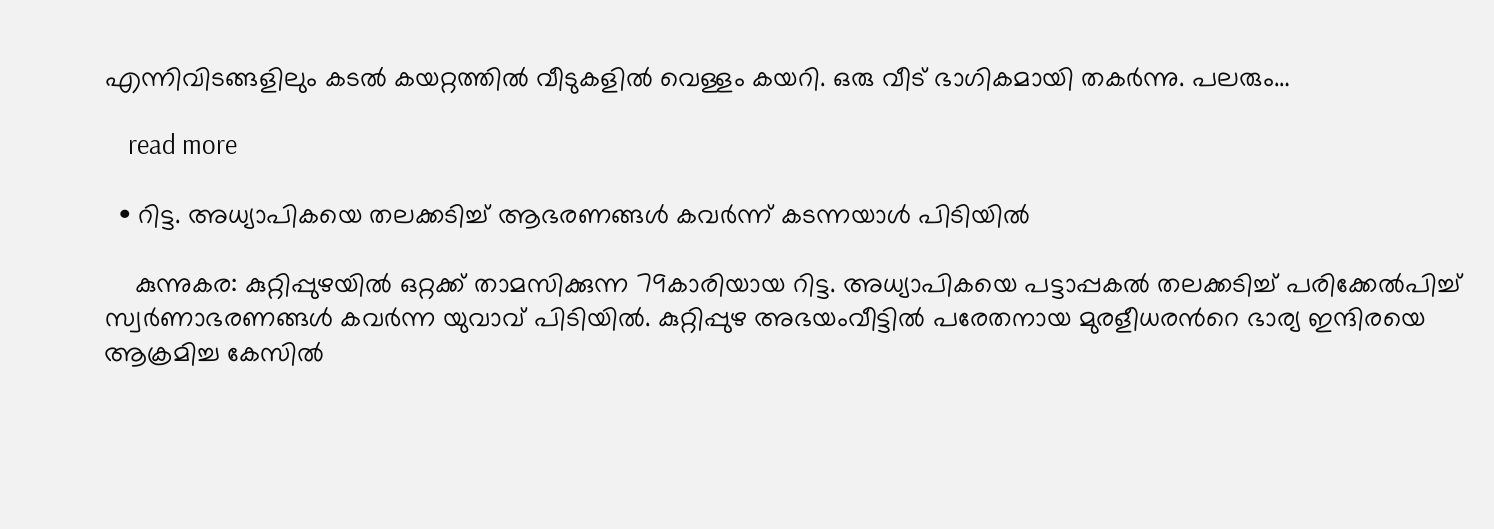എന്നിവിടങ്ങളിലും കടൽ കയറ്റത്തിൽ വീടുകളിൽ വെള്ളം കയറി. ഒരു വീട് ഭാഗികമായി തകർന്നു. പലരും…

    read more

  • റിട്ട. അധ്യാപികയെ തലക്കടിച്ച് ആഭരണങ്ങൾ കവർന്ന് കടന്നയാൾ പിടിയിൽ

    കുന്നുകര: കുറ്റിപ്പുഴയിൽ ഒറ്റക്ക് താമസിക്കുന്ന 79കാരിയായ റിട്ട. അധ്യാപികയെ പട്ടാപ്പകൽ തലക്കടിച്ച് പരിക്കേൽപിച്ച് സ്വർണാഭരണങ്ങൾ കവർന്ന യുവാവ് പിടിയിൽ. കുറ്റിപ്പുഴ അഭയംവീട്ടിൽ പരേതനായ മുരളീധരന്‍റെ ഭാര്യ ഇന്ദിരയെ ആക്രമിച്ച കേസിൽ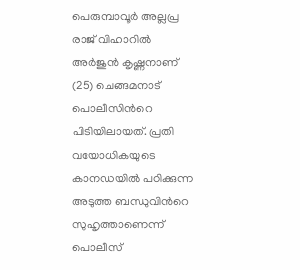പെരുമ്പാവൂർ അല്ലപ്ര രാജ് വിഹാറിൽ അർജുൻ കൃഷ്ണനാണ് (25) ചെങ്ങമനാട് പൊലീസിന്‍റെ പിടിയിലായത്. പ്രതി വയോധികയുടെ കാനഡയിൽ പഠിക്കുന്ന അടുത്ത ബന്ധുവിന്‍റെ സുഹൃത്താണെന്ന് പൊലീസ്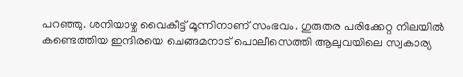പറഞ്ഞു. ശനിയാഴ്ച വൈകീട്ട് മൂന്നിനാണ് സംഭവം. ഗുരുതര പരിക്കേറ്റ നിലയിൽ കണ്ടെത്തിയ ഇന്ദിരയെ ചെങ്ങമനാട് പൊലീസെത്തി ആലുവയിലെ സ്വകാര്യ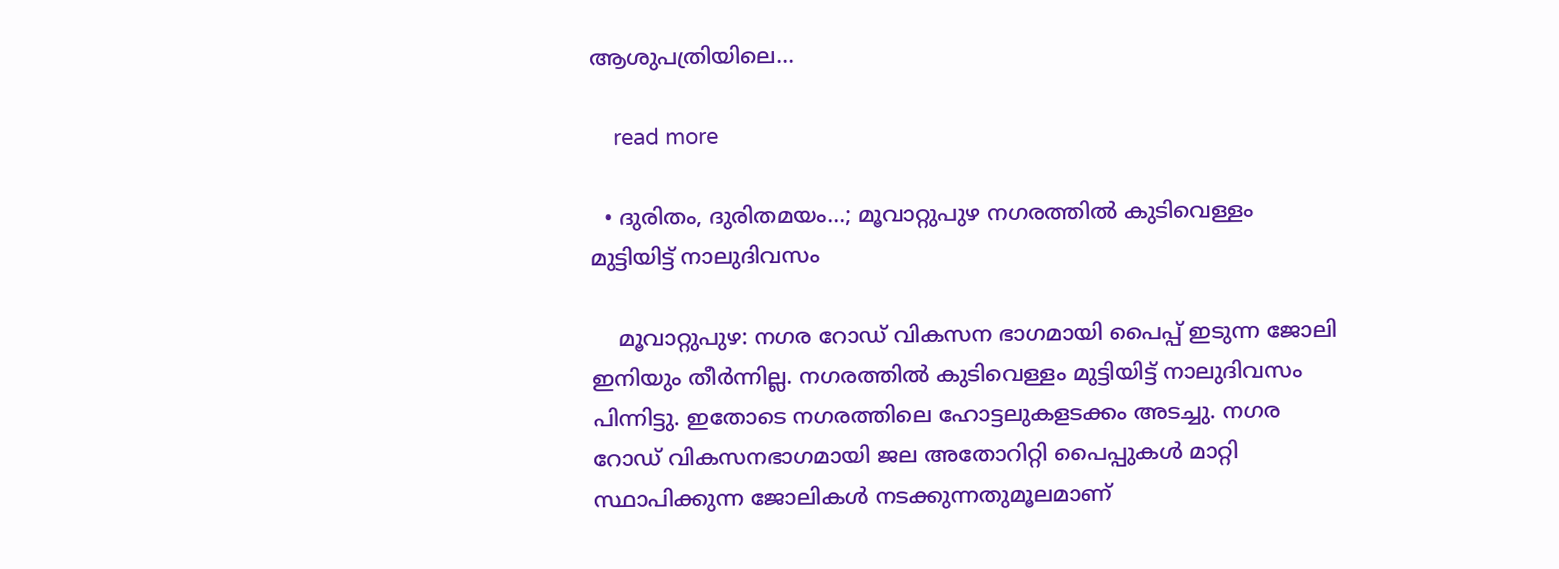ആശുപത്രിയിലെ…

    read more

  • ദുരിതം, ദുരിതമയം…; മൂവാറ്റുപുഴ നഗരത്തിൽ കുടിവെള്ളം മുട്ടിയിട്ട് നാലുദിവസം

    മൂവാറ്റുപുഴ: നഗര റോഡ് വികസന ഭാഗമായി പൈപ്പ് ഇടുന്ന ജോലി ഇനിയും തീർന്നില്ല. നഗരത്തിൽ കുടിവെള്ളം മുട്ടിയിട്ട് നാലുദിവസം പിന്നിട്ടു. ഇതോടെ നഗരത്തിലെ ഹോട്ടലുകളടക്കം അടച്ചു. നഗര റോഡ് വികസനഭാഗമായി ജല അതോറിറ്റി പൈപ്പുകൾ മാറ്റി സ്ഥാപിക്കുന്ന ജോലികൾ നടക്കുന്നതുമൂലമാണ്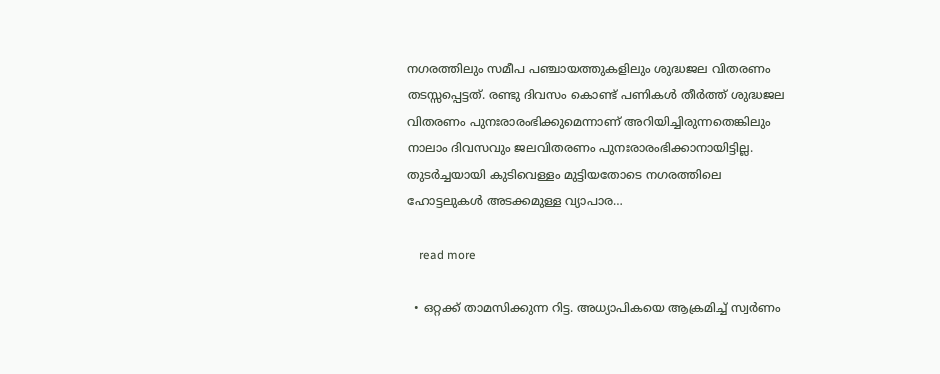നഗരത്തിലും സമീപ പഞ്ചായത്തുകളിലും ശുദ്ധജല വിതരണം തടസ്സപ്പെട്ടത്. രണ്ടു ദിവസം കൊണ്ട് പണികൾ തീർത്ത് ശുദ്ധജല വിതരണം പുനഃരാരംഭിക്കുമെന്നാണ് അറിയിച്ചിരുന്നതെങ്കിലും നാലാം ദിവസവും ജലവിതരണം പുനഃരാരംഭിക്കാനായിട്ടില്ല. തുടർച്ചയായി കുടിവെള്ളം മുട്ടിയതോടെ നഗരത്തിലെ ഹോട്ടലുകൾ അടക്കമുള്ള വ്യാപാര…

    read more

  • ഒറ്റക്ക് താമസിക്കുന്ന റിട്ട. അധ്യാപികയെ ആക്രമിച്ച് സ്വർണം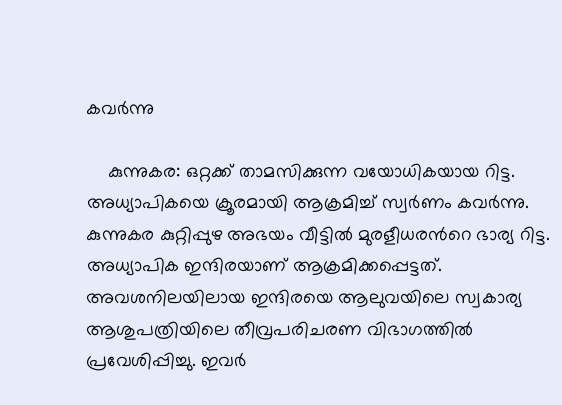കവർന്നു

    കുന്നുകര: ഒറ്റക്ക് താമസിക്കുന്ന വയോധികയായ റിട്ട. അധ്യാപികയെ ക്രൂരമായി ആക്രമിച്ച് സ്വർണം കവർന്നു. കുന്നുകര കുറ്റിപ്പുഴ അഭയം വീട്ടിൽ മുരളീധരന്‍റെ ഭാര്യ റിട്ട. അധ്യാപിക ഇന്ദിരയാണ് ആക്രമിക്കപ്പെട്ടത്. അവശനിലയിലായ ഇന്ദിരയെ ആലുവയിലെ സ്വകാര്യ ആശുപത്രിയിലെ തീവ്രപരിചരണ വിഭാഗത്തിൽ പ്രവേശിപ്പിച്ചു. ഇവർ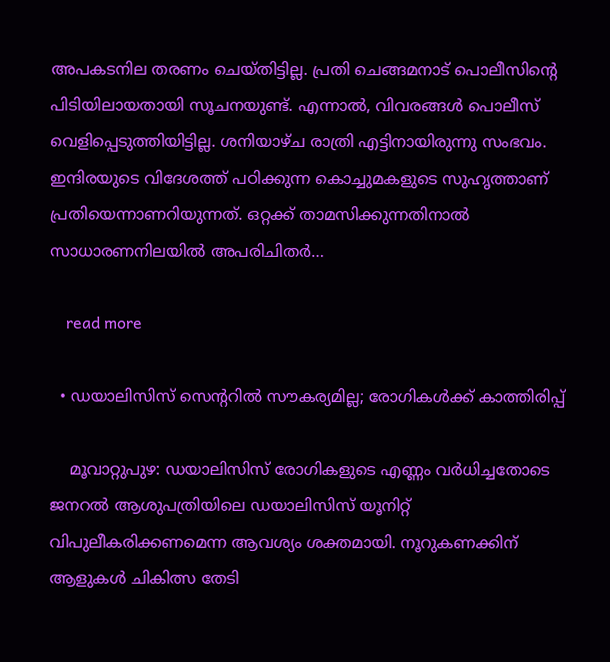അപകടനില തരണം ചെയ്തിട്ടില്ല. പ്രതി ചെങ്ങമനാട് പൊലീസിന്‍റെ പിടിയിലായതായി സൂചനയുണ്ട്. എന്നാൽ, വിവരങ്ങൾ പൊലീസ് വെളിപ്പെടുത്തിയിട്ടില്ല. ശനിയാഴ്ച രാത്രി എട്ടിനായിരുന്നു സംഭവം. ഇന്ദിരയുടെ വിദേശത്ത് പഠിക്കുന്ന കൊച്ചുമകളുടെ സുഹൃത്താണ് പ്രതിയെന്നാണറിയുന്നത്. ഒറ്റക്ക് താമസിക്കുന്നതിനാൽ സാധാരണനിലയിൽ അപരിചിതർ…

    read more

  • ഡയാലിസിസ് സെന്ററിൽ സൗകര്യമില്ല; രോഗികൾക്ക് കാത്തിരിപ്പ്

    മൂവാറ്റുപുഴ: ഡയാലിസിസ് രോഗികളുടെ എണ്ണം വർധിച്ചതോടെ ജനറൽ ആശുപത്രിയിലെ ഡയാലിസിസ് യൂനിറ്റ് വിപുലീകരിക്കണമെന്ന ആവശ്യം ശക്തമായി. നൂറുകണക്കിന് ആളുകൾ ചികിത്സ തേടി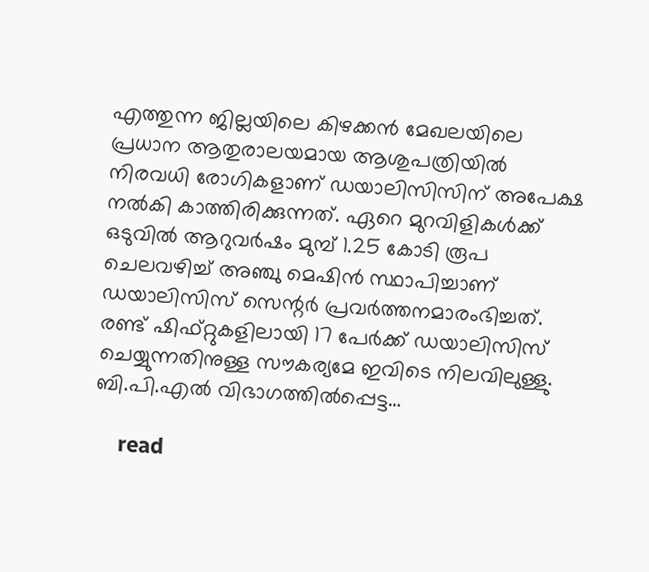എത്തുന്ന ജില്ലയിലെ കിഴക്കൻ മേഖലയിലെ പ്രധാന ആതുരാലയമായ ആശുപത്രിയിൽ നിരവധി രോഗികളാണ് ഡയാലിസിസിന് അപേക്ഷ നൽകി കാത്തിരിക്കുന്നത്. ഏറെ മുറവിളികൾക്ക് ഒടുവിൽ ആറുവർഷം മുമ്പ് 1.25 കോടി രൂപ ചെലവഴിച്ച് അഞ്ചു മെഷിൻ സ്ഥാപിച്ചാണ് ഡയാലിസിസ് സെന്റർ പ്രവർത്തനമാരംഭിച്ചത്. രണ്ട് ഷിഫ്റ്റുകളിലായി 17 പേർക്ക് ഡയാലിസിസ് ചെയ്യുന്നതിനുള്ള സൗകര്യമേ ഇവിടെ നിലവിലുള്ളു. ബി.പി.എൽ വിഭാഗത്തിൽപ്പെട്ട…

    read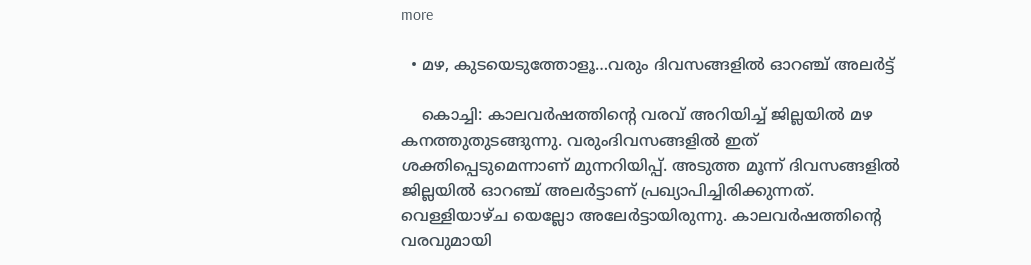more

  • മഴ, കുടയെടുത്തോളൂ…വരും ദിവസങ്ങളിൽ ഓറഞ്ച് അലർട്ട്

    കൊച്ചി: കാലവർഷത്തിന്‍റെ വരവ് അറിയിച്ച് ജില്ലയിൽ മഴ കനത്തുതുടങ്ങുന്നു. വരുംദിവസങ്ങളിൽ ഇത് ശക്തിപ്പെടുമെന്നാണ് മുന്നറിയിപ്പ്. അടുത്ത മൂന്ന് ദിവസങ്ങളിൽ ജില്ലയിൽ ഓറഞ്ച് അലർട്ടാണ് പ്രഖ്യാപിച്ചിരിക്കുന്നത്. വെള്ളിയാഴ്ച യെല്ലോ അലേർട്ടായിരുന്നു. കാലവർഷത്തിന്‍റെ വരവുമായി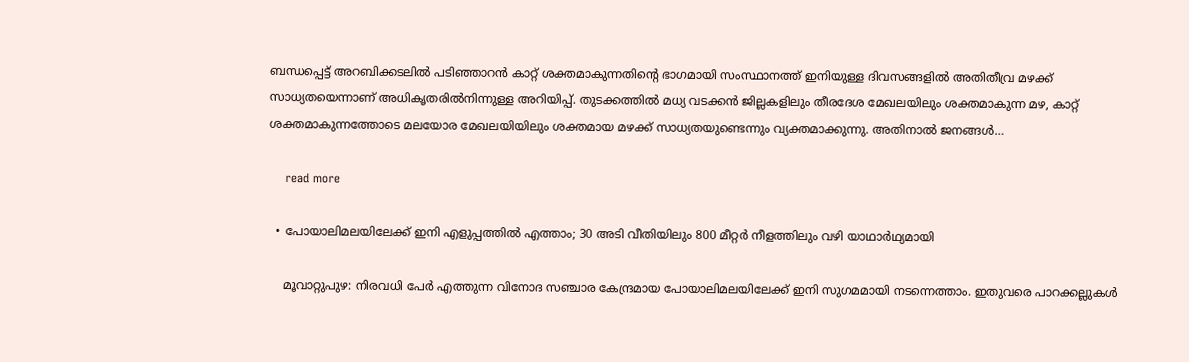ബന്ധപ്പെട്ട് അറബിക്കടലിൽ പടിഞ്ഞാറൻ കാറ്റ് ശക്തമാകുന്നതിന്‍റെ ഭാഗമായി സംസ്ഥാനത്ത് ഇനിയുള്ള ദിവസങ്ങളിൽ അതിതീവ്ര മഴക്ക് സാധ്യതയെന്നാണ് അധികൃതരിൽനിന്നുള്ള അറിയിപ്പ്. തുടക്കത്തിൽ മധ്യ വടക്കൻ ജില്ലകളിലും തീരദേശ മേഖലയിലും ശക്തമാകുന്ന മഴ, കാറ്റ് ശക്തമാകുന്നത്തോടെ മലയോര മേഖലയിയിലും ശക്തമായ മഴക്ക് സാധ്യതയുണ്ടെന്നും വ്യക്തമാക്കുന്നു. അതിനാൽ ജനങ്ങൾ…

    read more

  • പോയാലിമലയിലേക്ക് ഇനി എളുപ്പത്തിൽ എത്താം; 30 അടി വീതിയിലും 800 മീറ്റർ നീളത്തിലും വഴി യാഥാർഥ്യമായി

    മൂവാറ്റുപുഴ: നിരവധി പേർ എത്തുന്ന വിനോദ സഞ്ചാര കേന്ദ്രമായ പോയാലിമലയിലേക്ക് ഇനി സുഗമമായി നടന്നെത്താം. ഇതുവരെ പാറക്കല്ലുകൾ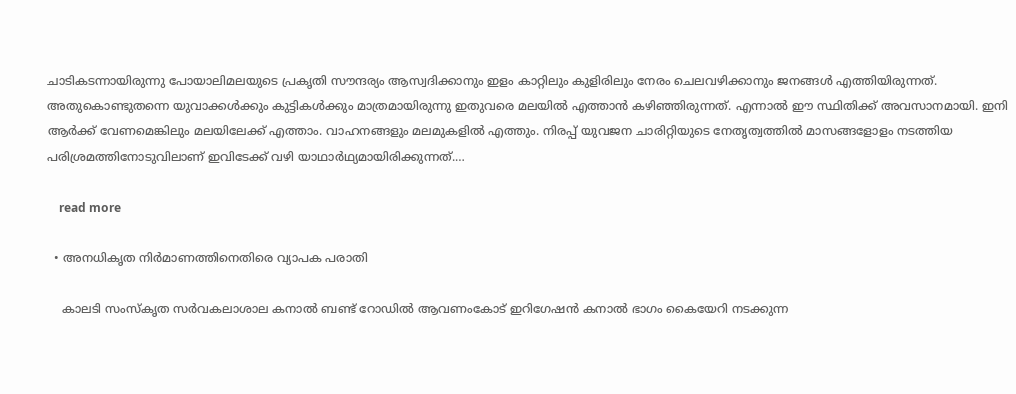ചാടികടന്നായിരുന്നു പോയാലിമലയുടെ പ്രകൃതി സൗന്ദര്യം ആസ്വദിക്കാനും ഇളം കാറ്റിലും കുളിരിലും നേരം ചെലവഴിക്കാനും ജനങ്ങൾ എത്തിയിരുന്നത്. അതുകൊണ്ടുതന്നെ യുവാക്കൾക്കും കുട്ടികൾക്കും മാത്രമായിരുന്നു ഇതുവരെ മലയിൽ എത്താൻ കഴിഞ്ഞിരുന്നത്. എന്നാൽ ഈ സ്ഥിതിക്ക് അവസാനമായി. ഇനി ആർക്ക് വേണമെങ്കിലും മലയിലേക്ക് എത്താം. വാഹനങ്ങളും മലമുകളിൽ എത്തും. നിരപ്പ് യുവജന ചാരിറ്റിയുടെ നേതൃത്വത്തിൽ മാസങ്ങളോളം നടത്തിയ പരിശ്രമത്തിനോടുവിലാണ് ഇവിടേക്ക് വഴി യാഥാർഥ്യമായിരിക്കുന്നത്.…

    read more

  • അനധികൃത നിർമാണത്തിനെതിരെ വ്യാപക പരാതി

    കാലടി സംസ്‌കൃത സർവകലാശാല കനാല്‍ ബണ്ട് റോഡില്‍ ആവണംകോട് ഇറിഗേഷന്‍ കനാല്‍ ഭാഗം കൈയേറി നടക്കുന്ന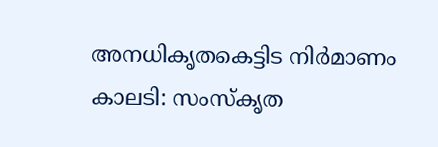അനധികൃതകെട്ടിട നിർമാണം കാലടി: സംസ്‌കൃത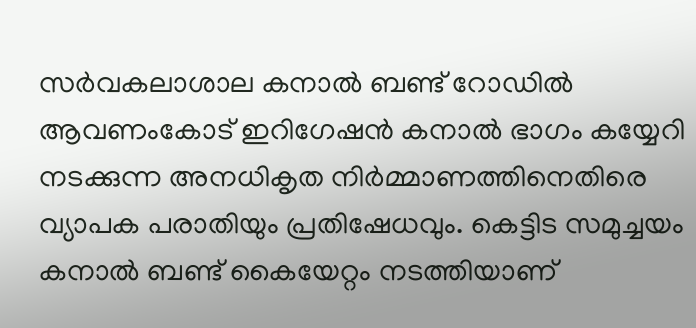സർവകലാശാല കനാല്‍ ബണ്ട് റോഡില്‍ ആവണംകോട് ഇറിഗേഷന്‍ കനാല്‍ ഭാഗം കയ്യേറി നടക്കുന്ന അനധികൃത നിര്‍മ്മാണത്തിനെതിരെ വ്യാപക പരാതിയും പ്രതിഷേധവും. കെട്ടിട സമുച്ചയം കനാല്‍ ബണ്ട് കൈയേറ്റം നടത്തിയാണ്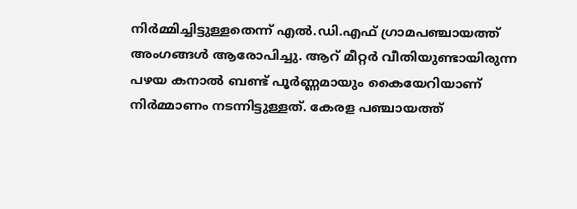നിര്‍മ്മിച്ചിട്ടുള്ളതെന്ന് എല്‍.ഡി.എഫ് ഗ്രാമപഞ്ചായത്ത് അംഗങ്ങള്‍ ആരോപിച്ചു. ആറ് മീറ്റര്‍ വീതിയുണ്ടായിരുന്ന പഴയ കനാല്‍ ബണ്ട് പൂര്‍ണ്ണമായും കൈയേറിയാണ് നിര്‍മ്മാണം നടന്നിട്ടുള്ളത്. കേരള പഞ്ചായത്ത്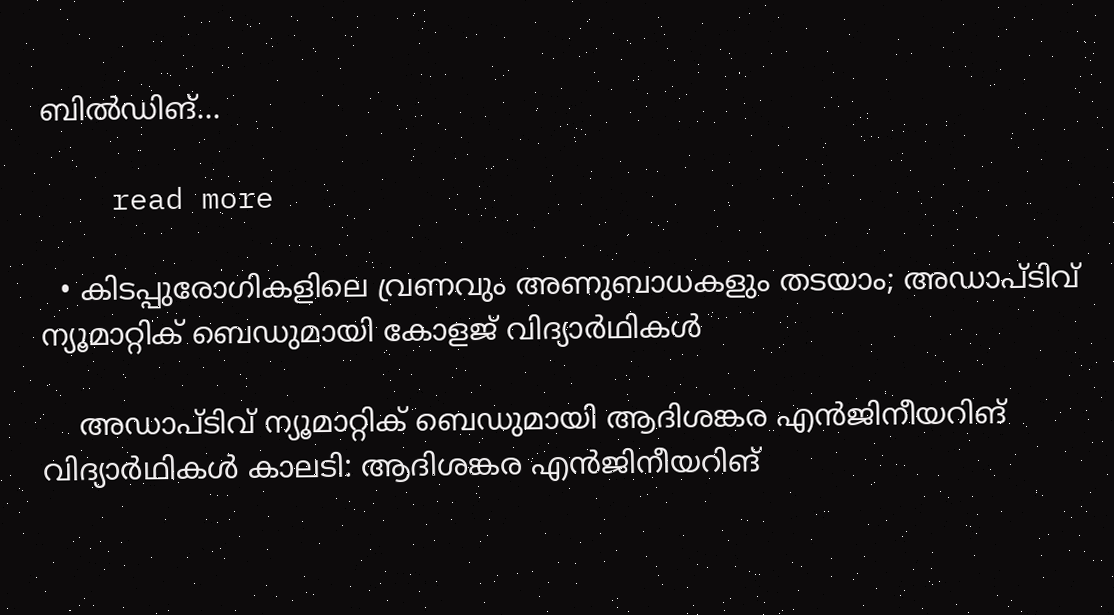ബിൽഡിങ്…

    read more

  • കിടപ്പുരോഗികളിലെ വ്രണവും അണുബാധകളും തടയാം; അഡാപ്ടിവ് ന്യൂമാറ്റിക് ബെഡുമായി കോളജ് വിദ്യാർഥികൾ

    അഡാപ്ടിവ് ന്യൂമാറ്റിക് ബെഡുമായി ആദിശങ്കര എൻജിനീയറിങ് വിദ്യാർഥികള്‍ കാലടി: ആദിശങ്കര എൻജിനീയറിങ്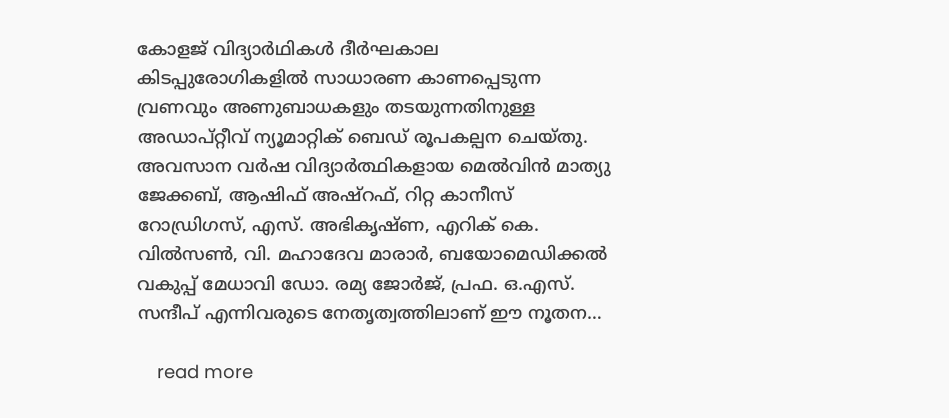കോളജ് വിദ്യാർഥികള്‍ ദീര്‍ഘകാല കിടപ്പുരോഗികളില്‍ സാധാരണ കാണപ്പെടുന്ന വ്രണവും അണുബാധകളും തടയുന്നതിനുള്ള അഡാപ്റ്റീവ് ന്യൂമാറ്റിക് ബെഡ് രൂപകല്പന ചെയ്തു. അവസാന വര്‍ഷ വിദ്യാര്‍ത്ഥികളായ മെല്‍വിന്‍ മാത്യു ജേക്കബ്, ആഷിഫ് അഷ്‌റഫ്, റിറ്റ കാനീസ് റോഡ്രിഗസ്, എസ്. അഭികൃഷ്ണ, എറിക് കെ. വില്‍സണ്‍, വി. മഹാദേവ മാരാര്‍, ബയോമെഡിക്കല്‍ വകുപ്പ് മേധാവി ഡോ. രമ്യ ജോര്‍ജ്, പ്രഫ. ഒ.എസ്. സന്ദീപ് എന്നിവരുടെ നേതൃത്വത്തിലാണ് ഈ നൂതന…

    read more